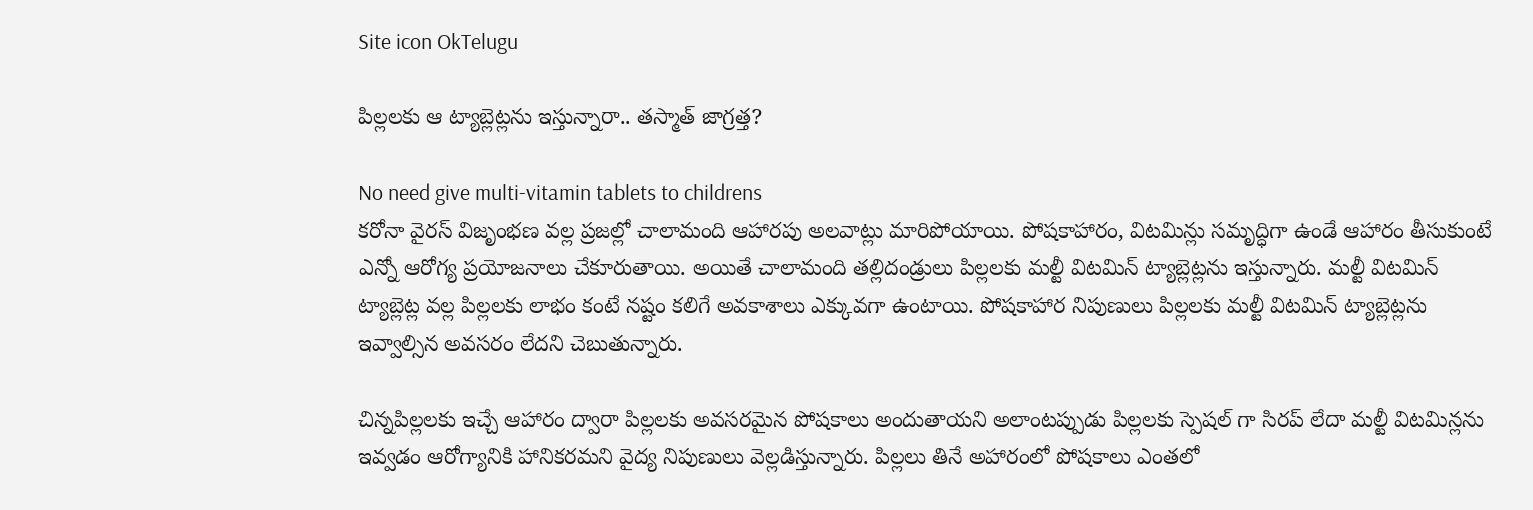Site icon OkTelugu

పిల్లలకు ఆ ట్యాబ్లెట్లను ఇస్తున్నారా.. తస్మాత్ జాగ్రత్త?

No need give multi-vitamin tablets to childrens
కరోనా వైరస్ విజృంభణ వల్ల ప్రజల్లో చాలామంది ఆహారపు అలవాట్లు మారిపోయాయి. పోషకాహారం, విటమిన్లు సమృద్ధిగా ఉండే ఆహారం తీసుకుంటే ఎన్నో ఆరోగ్య ప్రయోజనాలు చేకూరుతాయి. అయితే చాలామంది తల్లిదండ్రులు పిల్లలకు మల్టీ విటమిన్ ట్యాబ్లెట్లను ఇస్తున్నారు. మల్టీ విటమిన్ ట్యాబ్లెట్ల వల్ల పిల్లలకు లాభం కంటే నష్టం కలిగే అవకాశాలు ఎక్కువగా ఉంటాయి. పోషకాహార నిపుణులు పిల్లలకు మల్టీ విటమిన్ ట్యాబ్లెట్లను ఇవ్వాల్సిన అవసరం లేదని చెబుతున్నారు.

చిన్నపిల్లలకు ఇచ్చే ఆహారం ద్వారా పిల్లలకు అవసరమైన పోషకాలు అందుతాయని అలాంటప్పుడు పిల్లలకు స్పెషల్ గా సిరప్ లేదా మల్టీ విటమిన్లను ఇవ్వడం ఆరోగ్యానికి హానికరమని వైద్య నిపుణులు వెల్లడిస్తున్నారు. పిల్లలు తినే అహారంలో పోషకాలు ఎంతలో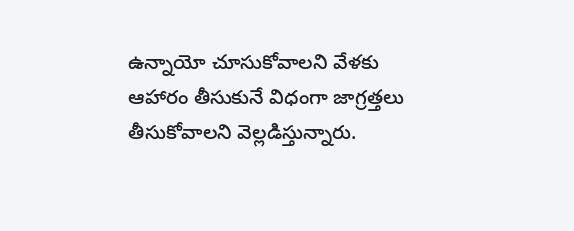ఉన్నాయో చూసుకోవాలని వేళకు ఆహారం తీసుకునే విధంగా జాగ్రత్తలు తీసుకోవాలని వెల్లడిస్తున్నారు.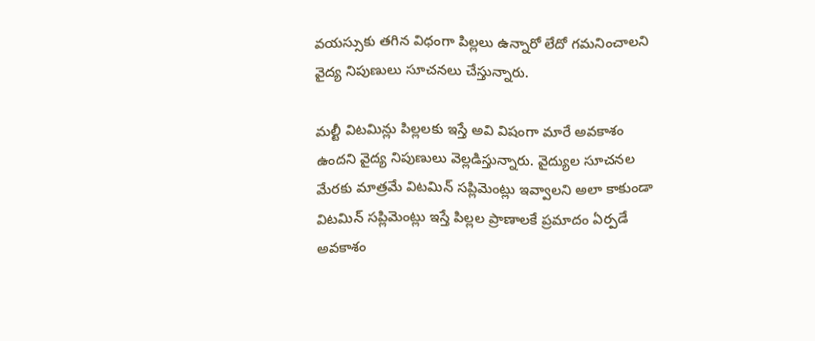వయస్సుకు తగిన విధంగా పిల్లలు ఉన్నారో లేదో గమనించాలని వైద్య నిపుణులు సూచనలు చేస్తున్నారు.

మల్టీ విటమిన్లు పిల్లలకు ఇస్తే అవి విషంగా మారే అవకాశం ఉందని వైద్య నిపుణులు వెల్లడిస్తున్నారు. వైద్యుల సూచనల మేరకు మాత్రమే విటమిన్ సప్లిమెంట్లు ఇవ్వాలని అలా కాకుండా విటమిన్ సప్లిమెంట్లు ఇస్తే పిల్లల ప్రాణాలకే ప్రమాదం ఏర్పడే అవకాశం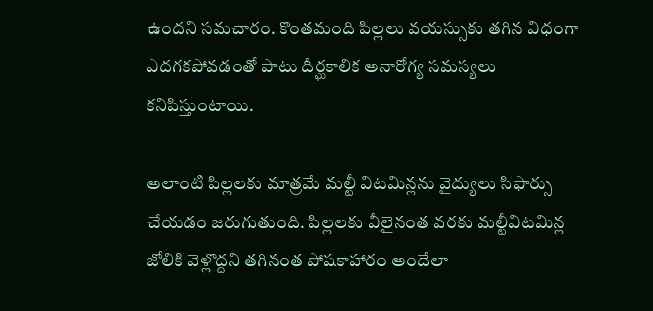ఉందని సమచారం. కొంతమంది పిల్లలు వయస్సుకు తగిన విధంగా ఎదగకపోవడంతో పాటు దీర్ఘకాలిక అనారోగ్య సమస్యలు కనిపిస్తుంటాయి.

అలాంటి పిల్లలకు మాత్రమే మల్టీ విటమిన్లను వైద్యులు సిఫార్సు చేయడం జరుగుతుంది. పిల్లలకు వీలైనంత వరకు మల్టీవిటమిన్ల జోలికి వెళ్లొద్దని తగినంత పోషకాహారం అందేలా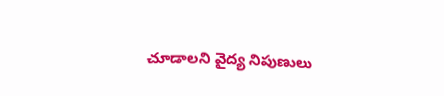చూడాలని వైద్య నిపుణులు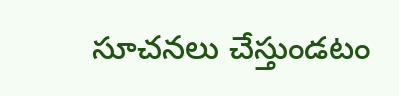సూచనలు చేస్తుండటం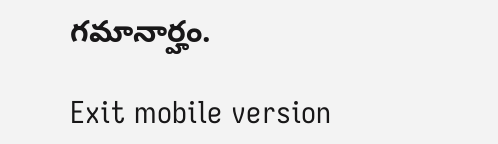గమానార్హం.

Exit mobile version